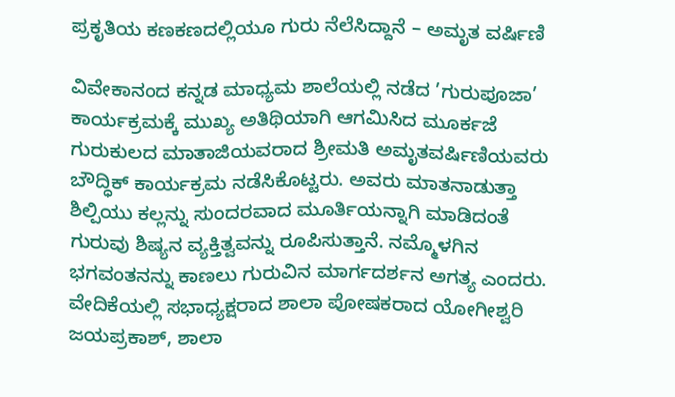ಪ್ರಕೃತಿಯ ಕಣಕಣದಲ್ಲಿಯೂ ಗುರು ನೆಲೆಸಿದ್ದಾನೆ – ಅಮೃತ ವರ್ಷಿಣಿ

ವಿವೇಕಾನಂದ ಕನ್ನಡ ಮಾಧ್ಯಮ ಶಾಲೆಯಲ್ಲಿ ನಡೆದ ’ಗುರುಪೂಜಾ’ ಕಾರ್ಯಕ್ರಮಕ್ಕೆ ಮುಖ್ಯ ಅತಿಥಿಯಾಗಿ ಆಗಮಿಸಿದ ಮೂರ್ಕಜೆ ಗುರುಕುಲದ ಮಾತಾಜಿಯವರಾದ ಶ್ರೀಮತಿ ಅಮೃತವರ್ಷಿಣಿಯವರು ಬೌದ್ಧಿಕ್ ಕಾರ್ಯಕ್ರಮ ನಡೆಸಿಕೊಟ್ಟರು. ಅವರು ಮಾತನಾಡುತ್ತಾ ಶಿಲ್ಪಿಯು ಕಲ್ಲನ್ನು ಸುಂದರವಾದ ಮೂರ್ತಿಯನ್ನಾಗಿ ಮಾಡಿದಂತೆ ಗುರುವು ಶಿಷ್ಯನ ವ್ಯಕ್ತಿತ್ವವನ್ನು ರೂಪಿಸುತ್ತಾನೆ. ನಮ್ಮೊಳಗಿನ ಭಗವಂತನನ್ನು ಕಾಣಲು ಗುರುವಿನ ಮಾರ್ಗದರ್ಶನ ಅಗತ್ಯ ಎಂದರು. ವೇದಿಕೆಯಲ್ಲಿ ಸಭಾಧ್ಯಕ್ಷರಾದ ಶಾಲಾ ಪೋಷಕರಾದ ಯೋಗೀಶ್ವರಿ ಜಯಪ್ರಕಾಶ್, ಶಾಲಾ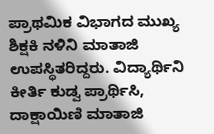ಪ್ರಾಥಮಿಕ ವಿಭಾಗದ ಮುಖ್ಯ ಶಿಕ್ಷಕಿ ನಳಿನಿ ಮಾತಾಜಿ ಉಪಸ್ಥಿತರಿದ್ದರು. ವಿದ್ಯಾರ್ಥಿನಿ ಕೀರ್ತಿ ಕುಡ್ವ ಪ್ರಾರ್ಥಿಸಿ, ದಾಕ್ಷಾಯಿಣಿ ಮಾತಾಜಿ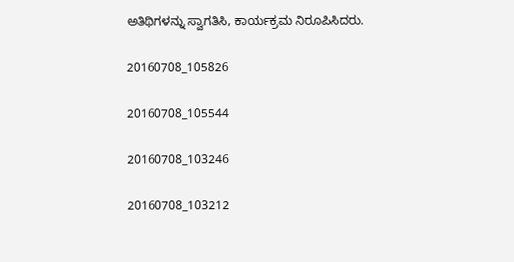ಅತಿಥಿಗಳನ್ನು ಸ್ವಾಗತಿಸಿ, ಕಾರ್ಯಕ್ರಮ ನಿರೂಪಿಸಿದರು.

20160708_105826

20160708_105544

20160708_103246

20160708_103212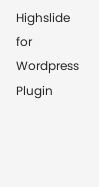Highslide for Wordpress Plugin